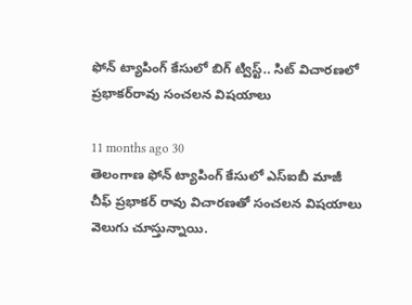ఫోన్‌ ట్యాపింగ్‌ కేసులో బిగ్ ట్విస్ట్.. సిట్‌ విచారణలో ప్రభాకర్‌రావు సంచలన విషయాలు

11 months ago 30
తెలంగాణ ఫోన్ ట్యాపింగ్ కేసులో ఎస్ఐబీ మాజీ చీఫ్ ప్రభాకర్ రావు విచారణతో సంచలన విషయాలు వెలుగు చూస్తున్నాయి.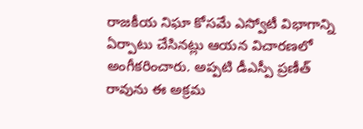రాజకీయ నిఘా కోసమే ఎస్వోటీ విభాగాన్ని ఏర్పాటు చేసినట్లు ఆయన విచారణలో అంగీకరించారు. అప్పటి డీఎస్పీ ప్రణీత్ రావును ఈ అక్రమ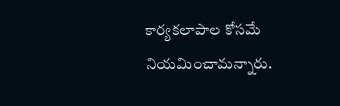కార్యకలాపాల కోసమే నియమించామన్నారు.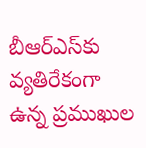బీఆర్ఎస్‌కు వ్యతిరేకంగా ఉన్న ప్రముఖుల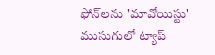ఫోన్‌లను 'మావోయిస్టు' ముసుగులో ట్యాప్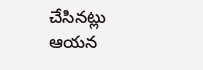చేసినట్లు ఆయన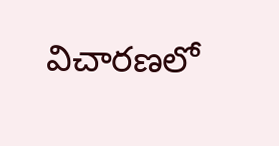విచారణలో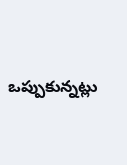ఒప్పుకున్నట్లు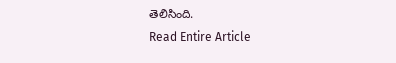తెలిసింది.
Read Entire Article